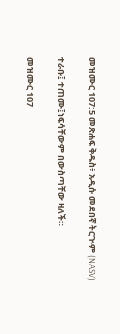መዝሙር 107:5 መጽሐፍ ቅዱስ፥ አዲሱ መደበኛ ትርጒም (NASV)

ተራቡ፤ ተጠሙ፤ነፍሳቸውም በውስጣቸው ዛለች።

መዝሙር 107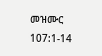መዝሙር 107:1-14